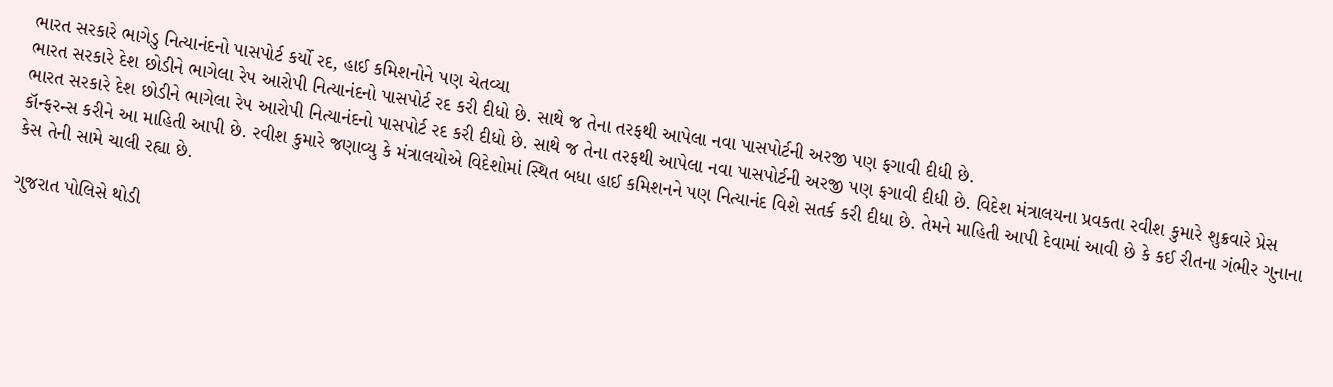ભારત સરકારે ભાગેડુ નિત્યાનંદનો પાસપોર્ટ કર્યો રદ, હાઈ કમિશનોને પણ ચેતવ્યા
ભારત સરકારે દેશ છોડીને ભાગેલા રેપ આરોપી નિત્યાનંદનો પાસપોર્ટ રદ કરી દીધો છે. સાથે જ તેના તરફથી આપેલા નવા પાસપોર્ટની અરજી પણ ફગાવી દીધી છે.
ભારત સરકારે દેશ છોડીને ભાગેલા રેપ આરોપી નિત્યાનંદનો પાસપોર્ટ રદ કરી દીધો છે. સાથે જ તેના તરફથી આપેલા નવા પાસપોર્ટની અરજી પણ ફગાવી દીધી છે. વિદેશ મંત્રાલયના પ્રવકતા રવીશ કુમારે શુક્રવારે પ્રેસ કૉન્ફરન્સ કરીને આ માહિતી આપી છે. રવીશ કુમારે જણાવ્યુ કે મંત્રાલયોએ વિદેશોમાં સ્થિત બધા હાઈ કમિશનને પણ નિત્યાનંદ વિશે સતર્ક કરી દીધા છે. તેમને માહિતી આપી દેવામાં આવી છે કે કઈ રીતના ગંભીર ગુનાના કેસ તેની સામે ચાલી રહ્યા છે.

ગુજરાત પોલિસે થોડી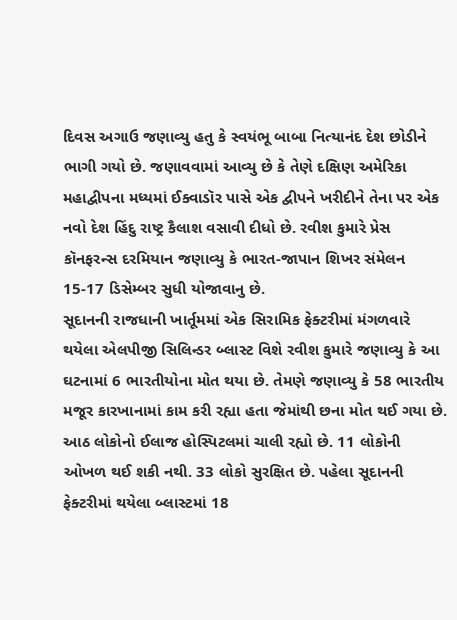દિવસ અગાઉ જણાવ્યુ હતુ કે સ્વયંભૂ બાબા નિત્યાનંદ દેશ છોડીને ભાગી ગયો છે. જણાવવામાં આવ્યુ છે કે તેણે દક્ષિણ અમેરિકા મહાદ્વીપના મધ્યમાં ઈક્વાડૉર પાસે એક દ્વીપને ખરીદીને તેના પર એક નવો દેશ હિંદુ રાષ્ટ્ર કૈલાશ વસાવી દીધો છે. રવીશ કુમારે પ્રેસ કૉનફરન્સ દરમિયાન જણાવ્યુ કે ભારત-જાપાન શિખર સંમેલન 15-17 ડિસેમ્બર સુધી યોજાવાનુ છે.
સૂદાનની રાજધાની ખાર્તૂમમાં એક સિરામિક ફેક્ટરીમાં મંગળવારે થયેલા એલપીજી સિલિન્ડર બ્લાસ્ટ વિશે રવીશ કુમારે જણાવ્યુ કે આ ઘટનામાં 6 ભારતીયોના મોત થયા છે. તેમણે જણાવ્યુ કે 58 ભારતીય મજૂર કારખાનામાં કામ કરી રહ્યા હતા જેમાંથી છના મોત થઈ ગયા છે. આઠ લોકોનો ઈલાજ હોસ્પિટલમાં ચાલી રહ્યો છે. 11 લોકોની ઓખળ થઈ શકી નથી. 33 લોકો સુરક્ષિત છે. પહેલા સૂદાનની ફેક્ટરીમાં થયેલા બ્લાસ્ટમાં 18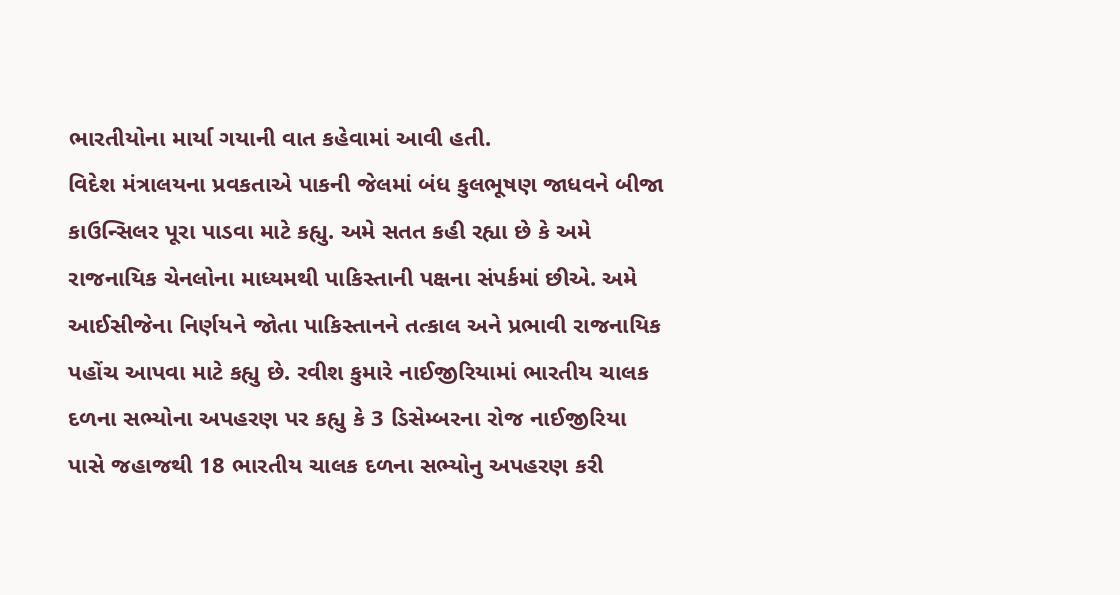ભારતીયોના માર્યા ગયાની વાત કહેવામાં આવી હતી.
વિદેશ મંત્રાલયના પ્રવકતાએ પાકની જેલમાં બંધ કુલભૂષણ જાધવને બીજા કાઉન્સિલર પૂરા પાડવા માટે કહ્યુ. અમે સતત કહી રહ્યા છે કે અમે રાજનાયિક ચેનલોના માધ્યમથી પાકિસ્તાની પક્ષના સંપર્કમાં છીએ. અમે આઈસીજેના નિર્ણયને જોતા પાકિસ્તાનને તત્કાલ અને પ્રભાવી રાજનાયિક પહોંચ આપવા માટે કહ્યુ છે. રવીશ કુમારે નાઈજીરિયામાં ભારતીય ચાલક દળના સભ્યોના અપહરણ પર કહ્યુ કે 3 ડિસેમ્બરના રોજ નાઈજીરિયા પાસે જહાજથી 18 ભારતીય ચાલક દળના સભ્યોનુ અપહરણ કરી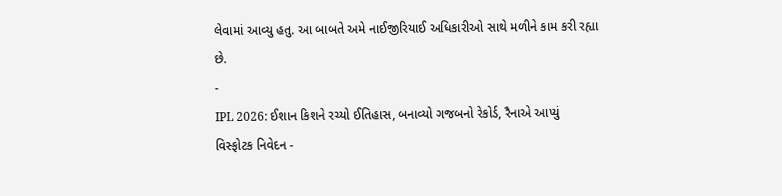લેવામાં આવ્યુ હતુ. આ બાબતે અમે નાઈજીરિયાઈ અધિકારીઓ સાથે મળીને કામ કરી રહ્યા છે.
-
IPL 2026: ઈશાન કિશને રચ્યો ઈતિહાસ, બનાવ્યો ગજબનો રેકોર્ડ, રૈનાએ આપ્યું વિસ્ફોટક નિવેદન -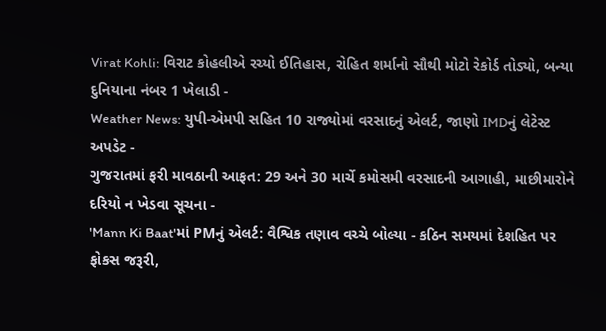Virat Kohli: વિરાટ કોહલીએ રચ્યો ઈતિહાસ, રોહિત શર્માનો સૌથી મોટો રેકોર્ડ તોડ્યો, બન્યા દુનિયાના નંબર 1 ખેલાડી -
Weather News: યુપી-એમપી સહિત 10 રાજ્યોમાં વરસાદનું એલર્ટ, જાણો IMDનું લેટેસ્ટ અપડેટ -
ગુજરાતમાં ફરી માવઠાની આફત: 29 અને 30 માર્ચે કમોસમી વરસાદની આગાહી, માછીમારોને દરિયો ન ખેડવા સૂચના -
'Mann Ki Baat'માં PMનું એલર્ટ: વૈશ્વિક તણાવ વચ્ચે બોલ્યા - કઠિન સમયમાં દેશહિત પર ફોકસ જરૂરી,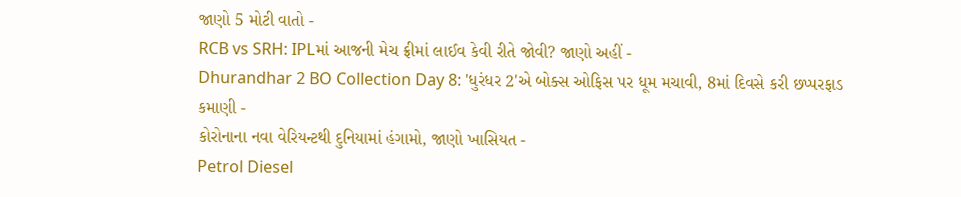જાણો 5 મોટી વાતો -
RCB vs SRH: IPLમાં આજની મેચ ફ્રીમાં લાઈવ કેવી રીતે જોવી? જાણો અહીં -
Dhurandhar 2 BO Collection Day 8: 'ધુરંધર 2'એ બોક્સ ઓફિસ પર ધૂમ મચાવી, 8માં દિવસે કરી છપ્પરફાડ કમાણી -
કોરોનાના નવા વેરિયન્ટથી દુનિયામાં હંગામો, જાણો ખાસિયત -
Petrol Diesel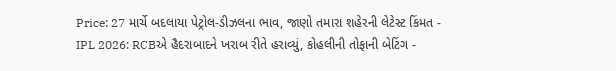Price: 27 માર્ચે બદલાયા પેટ્રોલ-ડીઝલના ભાવ, જાણો તમારા શહેરની લેટેસ્ટ કિંમત -
IPL 2026: RCBએ હૈદરાબાદને ખરાબ રીતે હરાવ્યું, કોહલીની તોફાની બેટિંગ -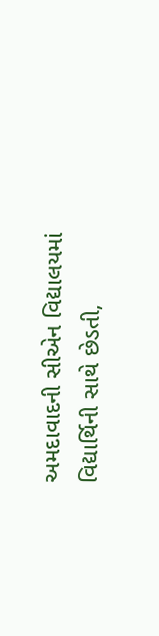અમદાવાદની સીએન વિદ્યાલયમાં વિદ્યાર્થિની સાથે છેડતી,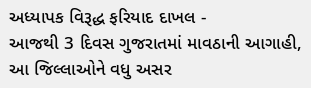અધ્યાપક વિરૂદ્ધ ફરિયાદ દાખલ -
આજથી 3 દિવસ ગુજરાતમાં માવઠાની આગાહી, આ જિલ્લાઓને વધુ અસર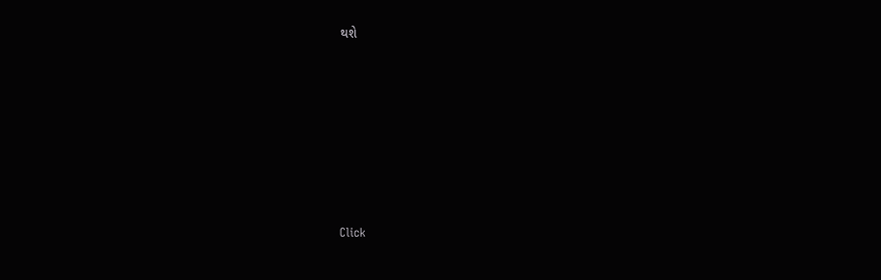થશે








Click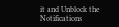it and Unblock the Notifications